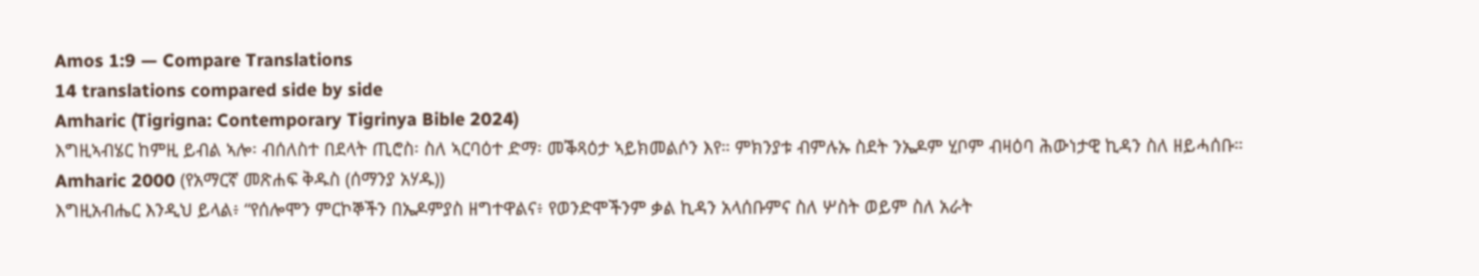Amos 1:9 — Compare Translations
14 translations compared side by side
Amharic (Tigrigna: Contemporary Tigrinya Bible 2024)
እግዚኣብሄር ከምዚ ይብል ኣሎ፡ ብሰለስተ በደላት ጢሮስ፡ ስለ ኣርባዕተ ድማ፡ መቕጻዕታ ኣይክመልሶን እየ። ምክንያቱ ብምሉኡ ስደት ንኤዶም ሂቦም ብዛዕባ ሕውነታዊ ኪዳን ስለ ዘይሓሰቡ።
Amharic 2000 (የአማርኛ መጽሐፍ ቅዱስ (ሰማንያ አሃዱ))
እግዚአብሔር እንዲህ ይላል፥ “የሰሎሞን ምርኮኞችን በኤዶምያስ ዘግተዋልና፥ የወንድሞችንም ቃል ኪዳን አላሰቡምና ስለ ሦስት ወይም ስለ አራት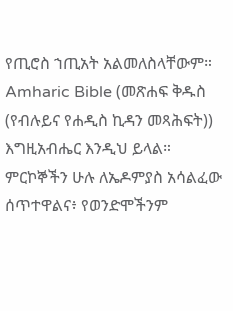የጢሮስ ኀጢአት አልመለስላቸውም።
Amharic Bible (መጽሐፍ ቅዱስ (የብሉይና የሐዲስ ኪዳን መጻሕፍት))
እግዚአብሔር እንዲህ ይላል። ምርኮኞችን ሁሉ ለኤዶምያስ አሳልፈው ሰጥተዋልና፥ የወንድሞችንም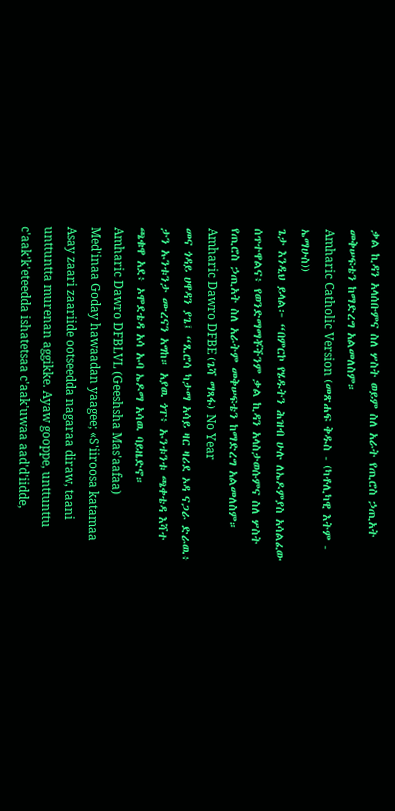ቃል ኪዳን አላሰቡምና ስለ ሦስት ወይም ስለ አራት የጢሮስ ኃጢአት መቅሠፍቴን ከማድረግ አልመለስም።
Amharic Catholic Version (መጽሐፍ ቅዱስ - (ካቶሊካዊ እትም - ኤማሁስ))
ጌታ እንዲህ ይላል፦ “በምርኮ የሄዱትን ሕዝብ ሁሉ ለኤዶምያስ አሳልፈው ሰጥተዋልና፥ የወንድማማቾችንም ቃል ኪዳን አላስታወሱምና ስለ ሦስት የጢሮስ ኃጢአት ስለ አራትም መቅሠፍቴን ከማድረግ አልመለስም።
Amharic Dawro DFBE (ጌሻ ማጻፋ) No Year
መና ጎዳይ ሀዋዳን ያጌ፤ “ጺሮሳ ካታማ አሳይ ዛር ዛሪደ ኦዳ ናጋራ ድራዉ፥ ታን ኡንቱንታ ሙረናን አግከ። አያዉ ጎፐ፥ ኡንቱንቱ ጫቀቴዳ እሻተ ጫቁዋ አደ፥ ኦሞደቴዳ አሳ ኡባ ኤዶማ አሳዉ ባይዜድኖ።
Amharic Dawro DFBLVL (Geeshsha Mas'aafaa)
Med'inaa Goday hawaadan yaagee; «S'iiroosa katamaa Asay zaari zaariide ootseedda nagaraa diraw, taani unttuntta murenan aggikke. Ayaw gooppe, unttunttu c'aak'k'eteedda ishatetsaa c'aak'uwaa aad'd'iidde,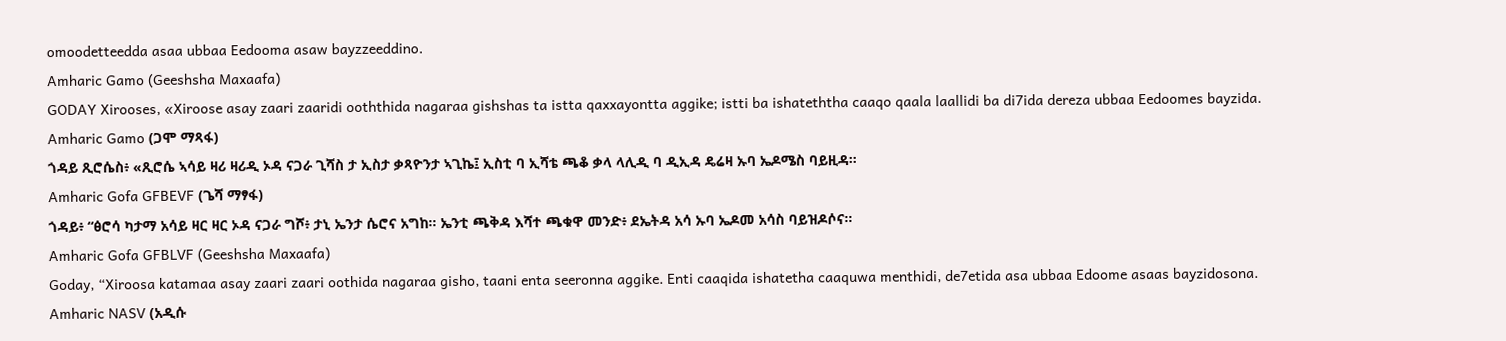omoodetteedda asaa ubbaa Eedooma asaw bayzzeeddino.
Amharic Gamo (Geeshsha Maxaafa)
GODAY Xirooses, «Xiroose asay zaari zaaridi ooththida nagaraa gishshas ta istta qaxxayontta aggike; istti ba ishateththa caaqo qaala laallidi ba di7ida dereza ubbaa Eedoomes bayzida.
Amharic Gamo (ጋሞ ማጻፋ)
ጎዳይ ጺሮሴስ፥ «ጺሮሴ ኣሳይ ዛሪ ዛሪዲ ኦዳ ናጋራ ጊሻስ ታ ኢስታ ቃጻዮንታ ኣጊኬ፤ ኢስቲ ባ ኢሻቴ ጫቆ ቃላ ላሊዲ ባ ዲኢዳ ዴሬዛ ኡባ ኤዶሜስ ባይዚዳ።
Amharic Gofa GFBEVF (ጌሻ ማፃፋ)
ጎዳይ፥ “ፅሮሳ ካታማ አሳይ ዛር ዛር ኦዳ ናጋራ ግሾ፥ ታኒ ኤንታ ሴሮና አግከ። ኤንቲ ጫቅዳ እሻተ ጫቁዋ መንድ፥ ደኤትዳ አሳ ኡባ ኤዶመ አሳስ ባይዝዶሶና።
Amharic Gofa GFBLVF (Geeshsha Maxaafa)
Goday, “Xiroosa katamaa asay zaari zaari oothida nagaraa gisho, taani enta seeronna aggike. Enti caaqida ishatetha caaquwa menthidi, de7etida asa ubbaa Edoome asaas bayzidosona.
Amharic NASV (አዲሱ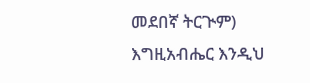መደበኛ ትርጒም)
እግዚአብሔር እንዲህ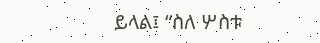ይላል፤ “ስለ ሦስቱ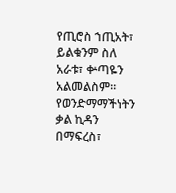የጢሮስ ኀጢአት፣ ይልቁንም ስለ አራቱ፣ ቍጣዬን አልመልስም። የወንድማማችነትን ቃል ኪዳን በማፍረስ፣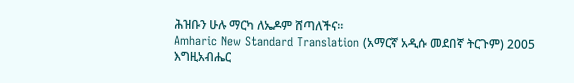ሕዝቡን ሁሉ ማርካ ለኤዶም ሸጣለችና።
Amharic New Standard Translation (አማርኛ አዲሱ መደበኛ ትርጉም) 2005
እግዚአብሔር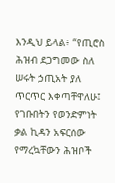እንዲህ ይላል፥ “የጢሮስ ሕዝብ ደጋግመው ስለ ሠሩት ኃጢአት ያለ ጥርጥር እቀጣቸዋለሁ፤ የገቡበትን የወንድምነት ቃል ኪዳን አፍርሰው የማረኳቸውን ሕዝቦች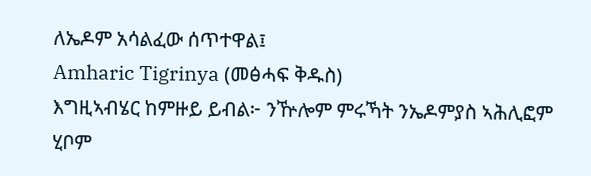ለኤዶም አሳልፈው ሰጥተዋል፤
Amharic Tigrinya (መፅሓፍ ቅዱስ)
እግዚኣብሄር ከምዙይ ይብል፦ ንዅሎም ምሩኻት ንኤዶምያስ ኣሕሊፎም ሂቦም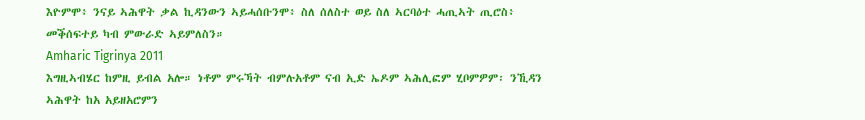እዮምሞ፥ ንናይ ኣሕዋት ቃል ኪዳንውን ኣይሓሰቡንሞ፥ ስለ ሰለስተ ወይ ስለ ኣርባዕተ ሓጢኣት ጢሮስ፥ መቕሰፍተይ ካብ ምውራድ ኣይምለስን።
Amharic Tigrinya 2011
እግዚኣብሄር ከምዚ ይብል አሎ። ነቶም ምሩኻት ብምሉአቶም ናብ ኢድ ኤዶም ኣሕሊፎም ሂቦምዎም፡ ንኺዳን ኣሕዋት ከአ አይዘአሮምን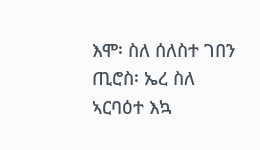እሞ፡ ስለ ሰለስተ ገበን ጢሮስ፡ ኤረ ስለ ኣርባዕተ እኳ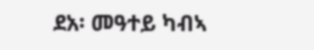ደአ፡ መዓተይ ካብኣ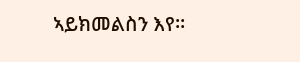ኣይክመልስን እየ።